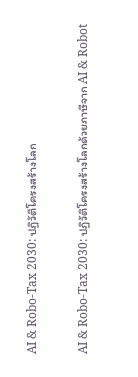AI & Robo-Tax 2030: ปฏิวัติโครงสร้างโลก

AI & Robo-Tax 2030: ปฏิวัติโครงสร้างโลกด้วยภาษีจาก AI & Robot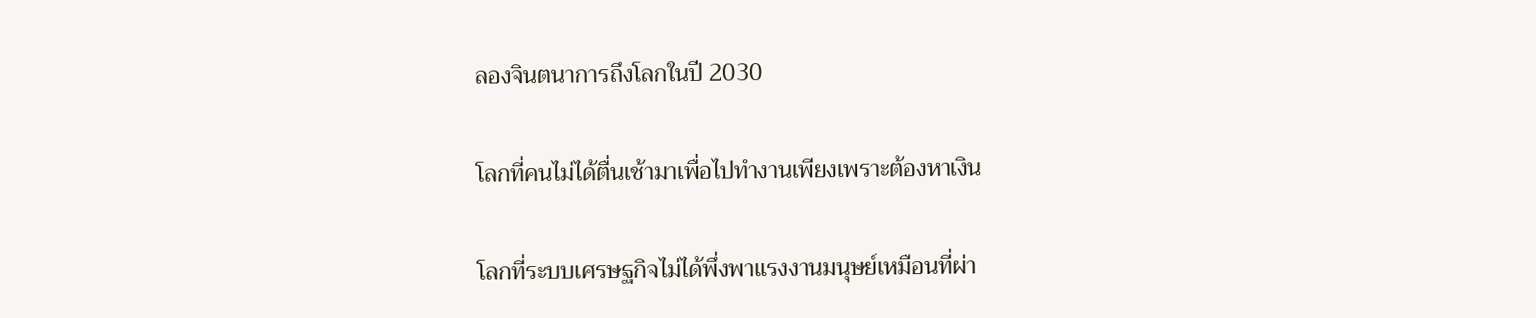ลองจินตนาการถึงโลกในปี 2030

โลกที่คนไม่ได้ตื่นเช้ามาเพื่อไปทำงานเพียงเพราะต้องหาเงิน

โลกที่ระบบเศรษฐกิจไม่ได้พึ่งพาแรงงานมนุษย์เหมือนที่ผ่า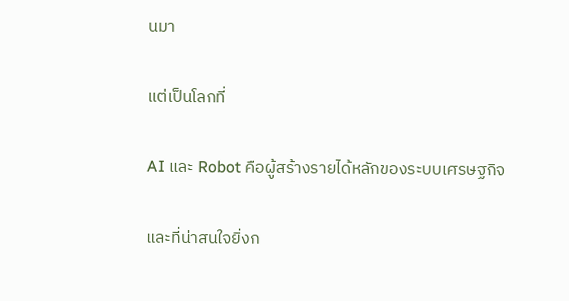นมา

แต่เป็นโลกที่

AI และ Robot คือผู้สร้างรายได้หลักของระบบเศรษฐกิจ

และที่น่าสนใจยิ่งก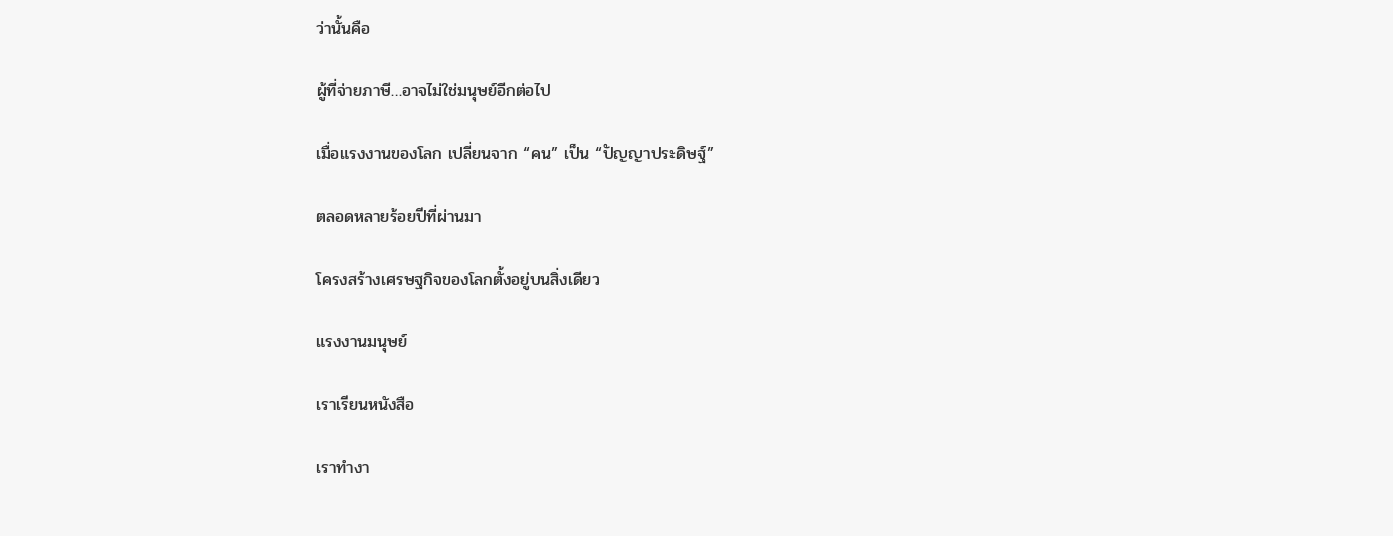ว่านั้นคือ

ผู้ที่จ่ายภาษี…อาจไม่ใช่มนุษย์อีกต่อไป

เมื่อแรงงานของโลก เปลี่ยนจาก “คน” เป็น “ปัญญาประดิษฐ์”

ตลอดหลายร้อยปีที่ผ่านมา

โครงสร้างเศรษฐกิจของโลกตั้งอยู่บนสิ่งเดียว

แรงงานมนุษย์

เราเรียนหนังสือ

เราทำงา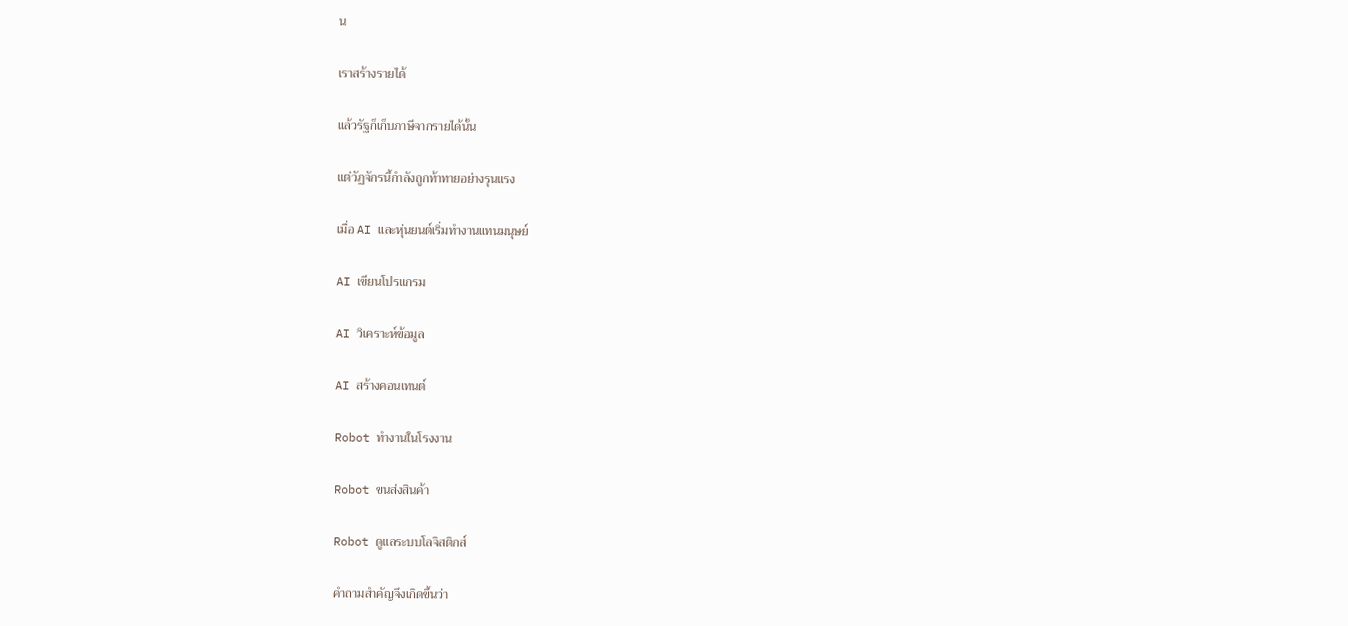น

เราสร้างรายได้

แล้วรัฐก็เก็บภาษีจากรายได้นั้น

แต่วัฏจักรนี้กำลังถูกท้าทายอย่างรุนแรง

เมื่อ AI และหุ่นยนต์เริ่มทำงานแทนมนุษย์

AI เขียนโปรแกรม

AI วิเคราะห์ข้อมูล

AI สร้างคอนเทนต์

Robot ทำงานในโรงงาน

Robot ขนส่งสินค้า

Robot ดูแลระบบโลจิสติกส์

คำถามสำคัญจึงเกิดขึ้นว่า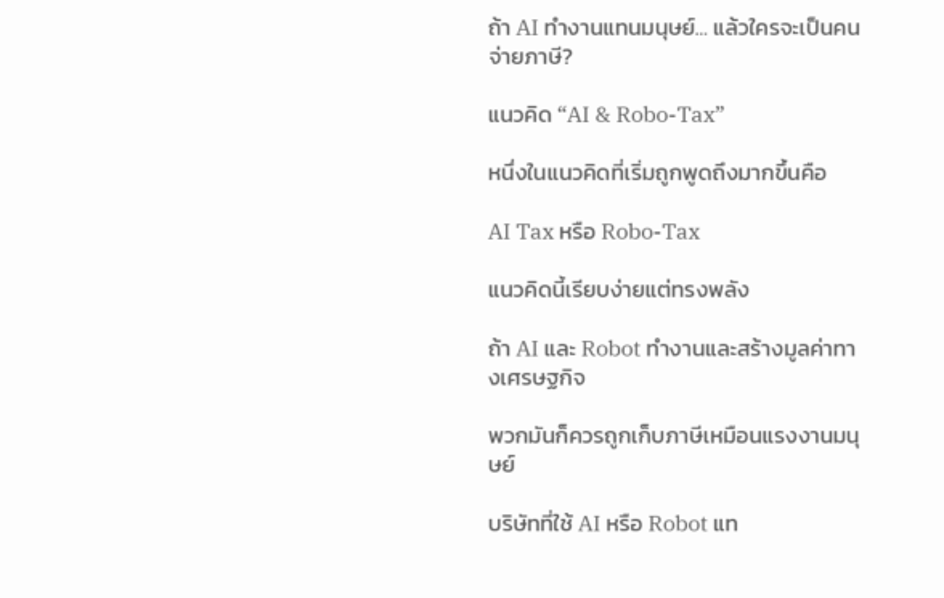ถ้า AI ทำงานแทนมนุษย์… แล้วใครจะเป็นคนจ่ายภาษี?

แนวคิด “AI & Robo-Tax”

หนึ่งในแนวคิดที่เริ่มถูกพูดถึงมากขึ้นคือ

AI Tax หรือ Robo-Tax

แนวคิดนี้เรียบง่ายแต่ทรงพลัง

ถ้า AI และ Robot ทำงานและสร้างมูลค่าทางเศรษฐกิจ

พวกมันก็ควรถูกเก็บภาษีเหมือนแรงงานมนุษย์

บริษัทที่ใช้ AI หรือ Robot แท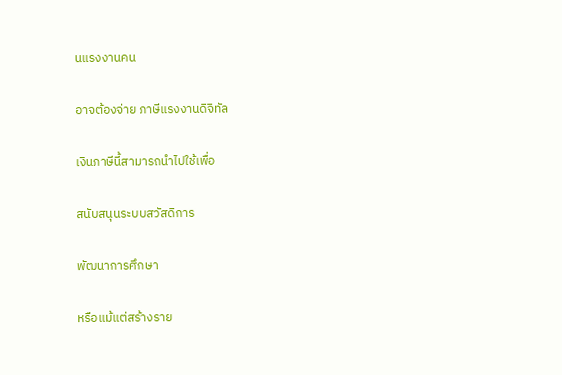นแรงงานคน

อาจต้องจ่าย ภาษีแรงงานดิจิทัล

เงินภาษีนี้สามารถนำไปใช้เพื่อ

สนับสนุนระบบสวัสดิการ

พัฒนาการศึกษา

หรือแม้แต่สร้างราย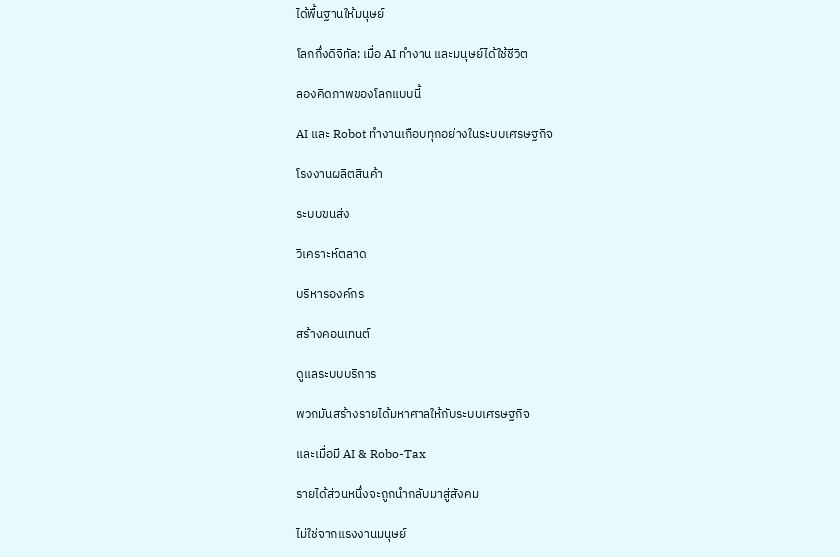ได้พื้นฐานให้มนุษย์

โลกกึ่งดิจิทัล: เมื่อ AI ทำงาน และมนุษย์ได้ใช้ชีวิต

ลองคิดภาพของโลกแบบนี้

AI และ Robot ทำงานเกือบทุกอย่างในระบบเศรษฐกิจ

โรงงานผลิตสินค้า

ระบบขนส่ง

วิเคราะห์ตลาด

บริหารองค์กร

สร้างคอนเทนต์

ดูแลระบบบริการ

พวกมันสร้างรายได้มหาศาลให้กับระบบเศรษฐกิจ

และเมื่อมี AI & Robo-Tax

รายได้ส่วนหนึ่งจะถูกนำกลับมาสู่สังคม

ไม่ใช่จากแรงงานมนุษย์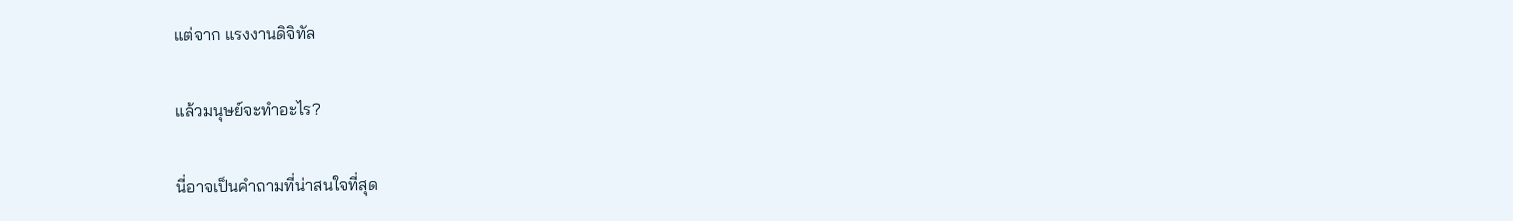แต่จาก แรงงานดิจิทัล

แล้วมนุษย์จะทำอะไร?

นี่อาจเป็นคำถามที่น่าสนใจที่สุด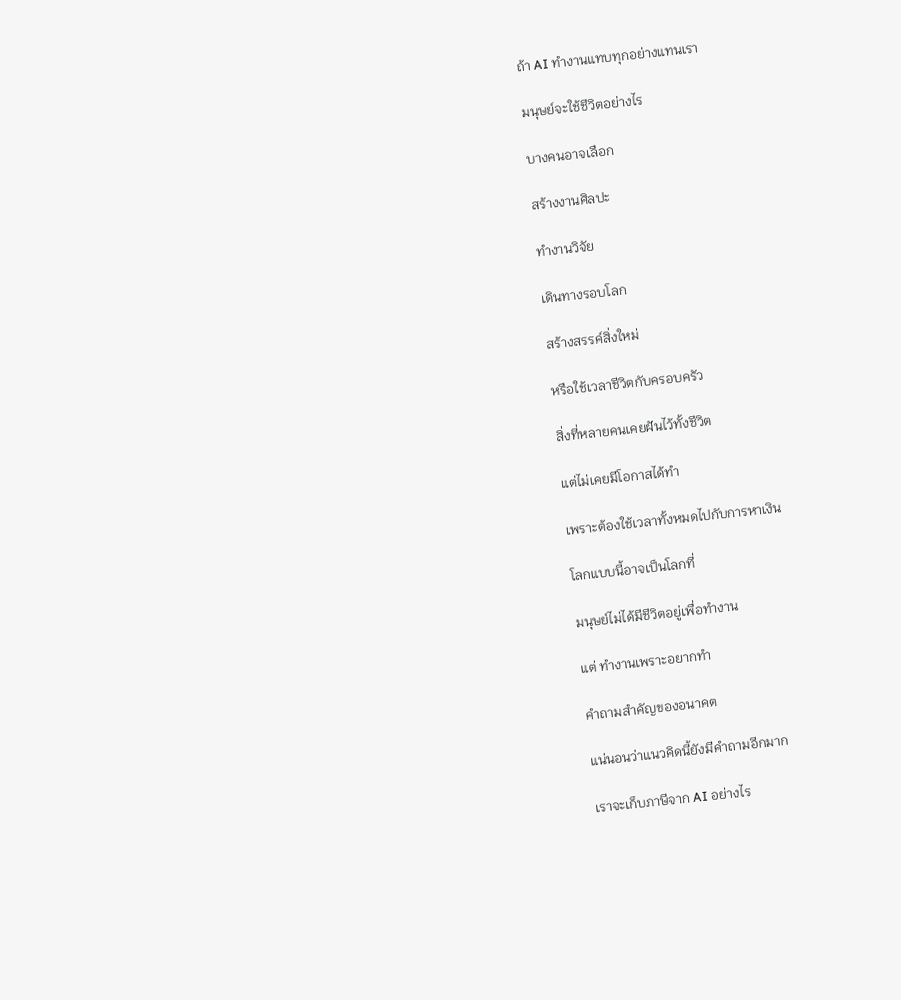ถ้า AI ทำงานแทบทุกอย่างแทนเรา

มนุษย์จะใช้ชีวิตอย่างไร

บางคนอาจเลือก

สร้างงานศิลปะ

ทำงานวิจัย

เดินทางรอบโลก

สร้างสรรค์สิ่งใหม่

หรือใช้เวลาชีวิตกับครอบครัว

สิ่งที่หลายคนเคยฝันไว้ทั้งชีวิต

แต่ไม่เคยมีโอกาสได้ทำ

เพราะต้องใช้เวลาทั้งหมดไปกับการหาเงิน

โลกแบบนี้อาจเป็นโลกที่

มนุษย์ไม่ได้มีชีวิตอยู่เพื่อทำงาน

แต่ ทำงานเพราะอยากทำ

คำถามสำคัญของอนาคต

แน่นอนว่าแนวคิดนี้ยังมีคำถามอีกมาก

เราจะเก็บภาษีจาก AI อย่างไร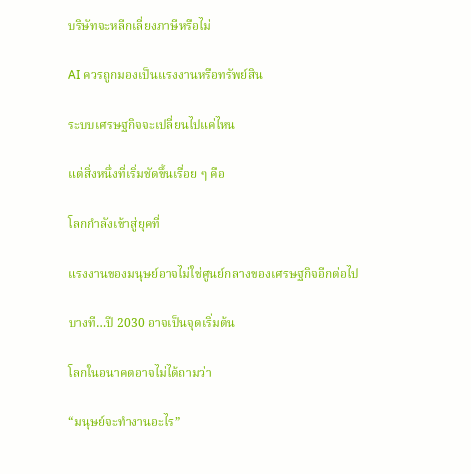บริษัทจะหลีกเลี่ยงภาษีหรือไม่

AI ควรถูกมองเป็นแรงงานหรือทรัพย์สิน

ระบบเศรษฐกิจจะเปลี่ยนไปแค่ไหน

แต่สิ่งหนึ่งที่เริ่มชัดขึ้นเรื่อย ๆ คือ

โลกกำลังเข้าสู่ยุคที่

แรงงานของมนุษย์อาจไม่ใช่ศูนย์กลางของเศรษฐกิจอีกต่อไป

บางที…ปี 2030 อาจเป็นจุดเริ่มต้น

โลกในอนาคตอาจไม่ได้ถามว่า

“มนุษย์จะทำงานอะไร”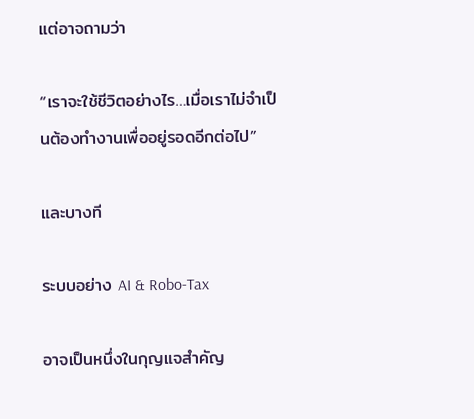แต่อาจถามว่า

“เราจะใช้ชีวิตอย่างไร…เมื่อเราไม่จำเป็นต้องทำงานเพื่ออยู่รอดอีกต่อไป”

และบางที

ระบบอย่าง AI & Robo-Tax

อาจเป็นหนึ่งในกุญแจสำคัญ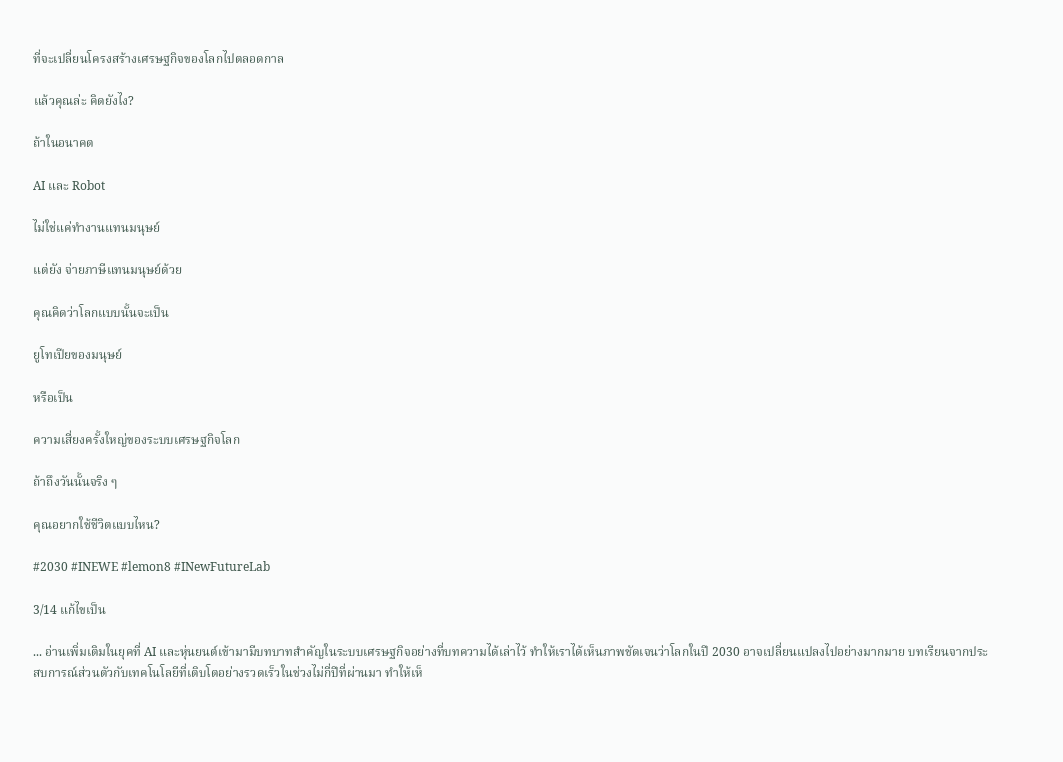ที่จะเปลี่ยนโครงสร้างเศรษฐกิจของโลกไปตลอดกาล

แล้วคุณล่ะ คิดยังไง?

ถ้าในอนาคต

AI และ Robot

ไม่ใช่แค่ทำงานแทนมนุษย์

แต่ยัง จ่ายภาษีแทนมนุษย์ด้วย

คุณคิดว่าโลกแบบนั้นจะเป็น

ยูโทเปียของมนุษย์

หรือเป็น

ความเสี่ยงครั้งใหญ่ของระบบเศรษฐกิจโลก

ถ้าถึงวันนั้นจริง ๆ

คุณอยากใช้ชีวิตแบบไหน?

#2030 #INEWE #lemon8 #INewFutureLab

3/14 แก้ไขเป็น

... อ่านเพิ่มเติมในยุคที่ AI และหุ่นยนต์เข้ามามีบทบาทสำคัญในระบบเศรษฐกิจอย่างที่บทความได้เล่าไว้ ทำให้เราได้เห็นภาพชัดเจนว่าโลกในปี 2030 อาจเปลี่ยนแปลงไปอย่างมากมาย บทเรียนจากประสบการณ์ส่วนตัวกับเทคโนโลยีที่เติบโตอย่างรวดเร็วในช่วงไม่กี่ปีที่ผ่านมา ทำให้เห็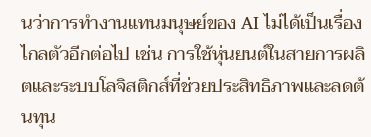นว่าการทำงานแทนมนุษย์ของ AI ไม่ได้เป็นเรื่องไกลตัวอีกต่อไป เช่น การใช้หุ่นยนต์ในสายการผลิตและระบบโลจิสติกส์ที่ช่วยประสิทธิภาพและลดต้นทุน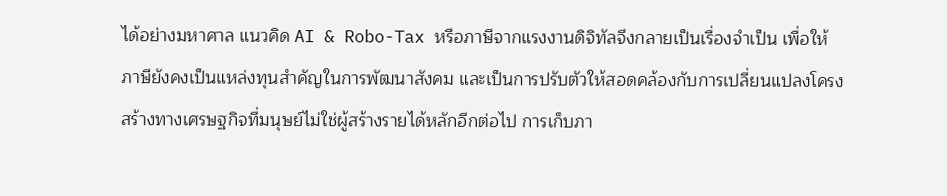ได้อย่างมหาศาล แนวคิด AI & Robo-Tax หรือภาษีจากแรงงานดิจิทัลจึงกลายเป็นเรื่องจำเป็น เพื่อให้ภาษียังคงเป็นแหล่งทุนสำคัญในการพัฒนาสังคม และเป็นการปรับตัวให้สอดคล้องกับการเปลี่ยนแปลงโครงสร้างทางเศรษฐกิจที่มนุษย์ไม่ใช่ผู้สร้างรายได้หลักอีกต่อไป การเก็บภา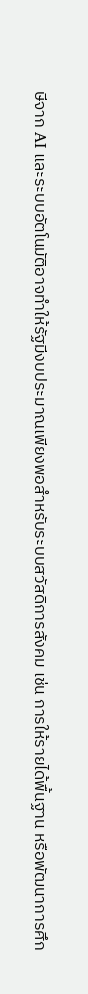ษีจาก AI และระบบอัตโนมัติอาจทำให้รัฐมีงบประมาณเพียงพอสำหรับระบบสวัสดิการสังคม เช่น การให้รายได้พื้นฐาน หรือพัฒนาการศึก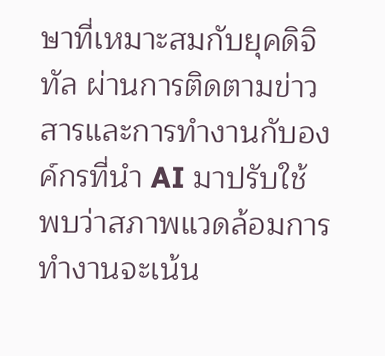ษาที่เหมาะสมกับยุคดิจิทัล ผ่านการติดตามข่าวสารและการทำงานกับองค์กรที่นำ AI มาปรับใช้ พบว่าสภาพแวดล้อมการทำงานจะเน้น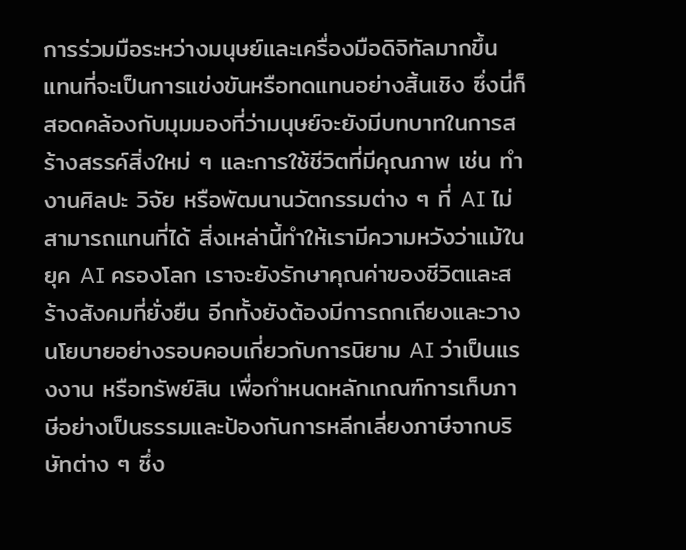การร่วมมือระหว่างมนุษย์และเครื่องมือดิจิทัลมากขึ้น แทนที่จะเป็นการแข่งขันหรือทดแทนอย่างสิ้นเชิง ซึ่งนี่ก็สอดคล้องกับมุมมองที่ว่ามนุษย์จะยังมีบทบาทในการสร้างสรรค์สิ่งใหม่ ๆ และการใช้ชีวิตที่มีคุณภาพ เช่น ทำงานศิลปะ วิจัย หรือพัฒนานวัตกรรมต่าง ๆ ที่ AI ไม่สามารถแทนที่ได้ สิ่งเหล่านี้ทำให้เรามีความหวังว่าแม้ในยุค AI ครองโลก เราจะยังรักษาคุณค่าของชีวิตและสร้างสังคมที่ยั่งยืน อีกทั้งยังต้องมีการถกเถียงและวางนโยบายอย่างรอบคอบเกี่ยวกับการนิยาม AI ว่าเป็นแรงงาน หรือทรัพย์สิน เพื่อกำหนดหลักเกณฑ์การเก็บภาษีอย่างเป็นธรรมและป้องกันการหลีกเลี่ยงภาษีจากบริษัทต่าง ๆ ซึ่ง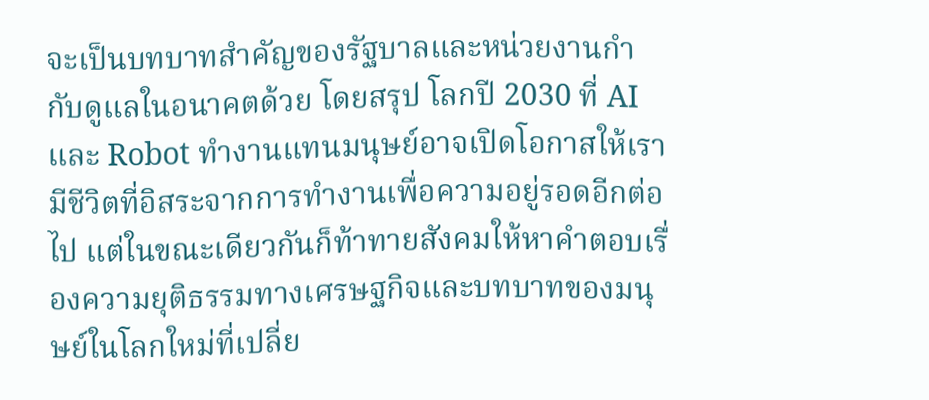จะเป็นบทบาทสำคัญของรัฐบาลและหน่วยงานกำกับดูแลในอนาคตด้วย โดยสรุป โลกปี 2030 ที่ AI และ Robot ทำงานแทนมนุษย์อาจเปิดโอกาสให้เรามีชีวิตที่อิสระจากการทำงานเพื่อความอยู่รอดอีกต่อไป แต่ในขณะเดียวกันก็ท้าทายสังคมให้หาคำตอบเรื่องความยุติธรรมทางเศรษฐกิจและบทบาทของมนุษย์ในโลกใหม่ที่เปลี่ย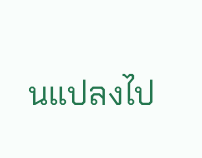นแปลงไป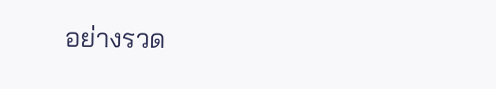อย่างรวด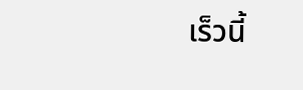เร็วนี้